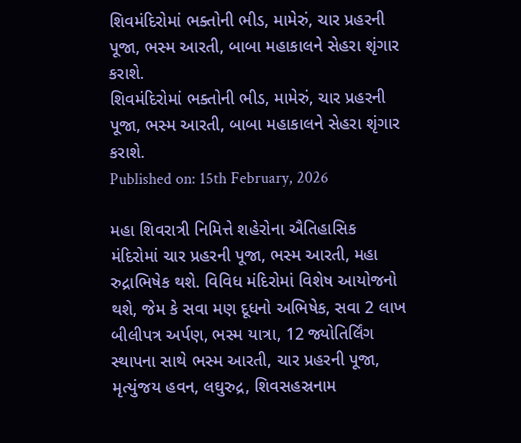શિવમંદિરોમાં ભક્તોની ભીડ, મામેરું, ચાર પ્રહરની પૂજા, ભસ્મ આરતી, બાબા મહાકાલને સેહરા શૃંગાર કરાશે.
શિવમંદિરોમાં ભક્તોની ભીડ, મામેરું, ચાર પ્રહરની પૂજા, ભસ્મ આરતી, બાબા મહાકાલને સેહરા શૃંગાર કરાશે.
Published on: 15th February, 2026

મહા શિવરાત્રી નિમિત્તે શહેરોના ઐતિહાસિક મંદિરોમાં ચાર પ્રહરની પૂજા, ભસ્મ આરતી, મહા રુદ્રાભિષેક થશે. વિવિધ મંદિરોમાં વિશેષ આયોજનો થશે, જેમ કે સવા મણ દૂધનો અભિષેક, સવા 2 લાખ બીલીપત્ર અર્પણ, ભસ્મ યાત્રા, 12 જ્યોતિર્લિંગ સ્થાપના સાથે ભસ્મ આરતી, ચાર પ્રહરની પૂજા, મૃત્યુંજય હવન, લઘુરુદ્ર, શિવસહસ્રનામ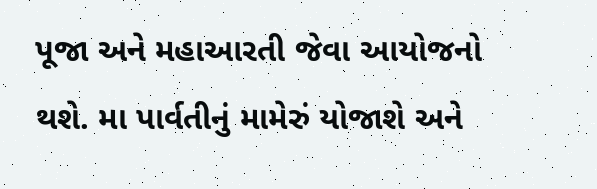પૂજા અને મહાઆરતી જેવા આયોજનો થશે. મા પાર્વતીનું મામેરું યોજાશે અને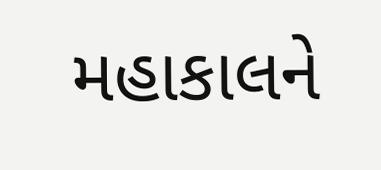મહાકાલને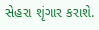સેહરા શૃંગાર કરાશે.